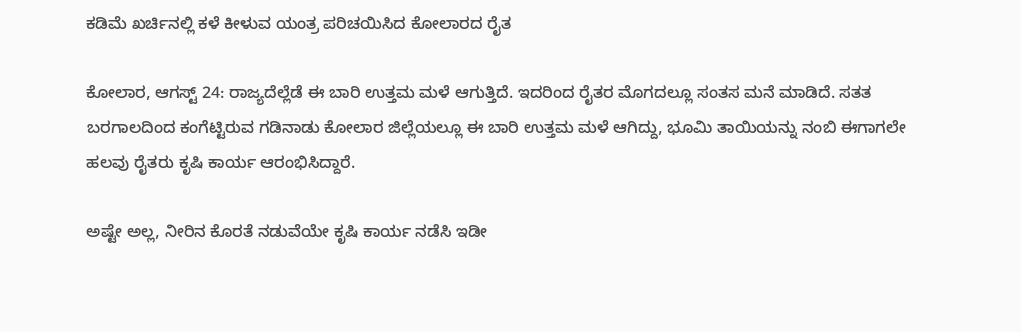ಕಡಿಮೆ ಖರ್ಚಿನಲ್ಲಿ ಕಳೆ ಕೀಳುವ ಯಂತ್ರ ಪರಿಚಯಿಸಿದ ಕೋಲಾರದ ರೈತ

ಕೋಲಾರ, ಆಗಸ್ಟ್ 24: ರಾಜ್ಯದೆಲ್ಲೆಡೆ ಈ ಬಾರಿ ಉತ್ತಮ ಮಳೆ ಆಗುತ್ತಿದೆ. ಇದರಿಂದ ರೈತರ ಮೊಗದಲ್ಲೂ ಸಂತಸ ಮನೆ ಮಾಡಿದೆ. ಸತತ ಬರಗಾಲದಿಂದ ಕಂಗೆಟ್ಟಿರುವ ಗಡಿನಾಡು ಕೋಲಾರ ಜಿಲ್ಲೆಯಲ್ಲೂ ಈ ಬಾರಿ ಉತ್ತಮ ಮಳೆ ಆಗಿದ್ದು, ಭೂಮಿ ತಾಯಿಯನ್ನು ನಂಬಿ ಈಗಾಗಲೇ ಹಲವು ರೈತರು ಕೃಷಿ ಕಾರ್ಯ ಆರಂಭಿಸಿದ್ದಾರೆ.

ಅಷ್ಟೇ ಅಲ್ಲ, ನೀರಿನ ಕೊರತೆ ನಡುವೆಯೇ ಕೃಷಿ ಕಾರ್ಯ ನಡೆಸಿ ಇಡೀ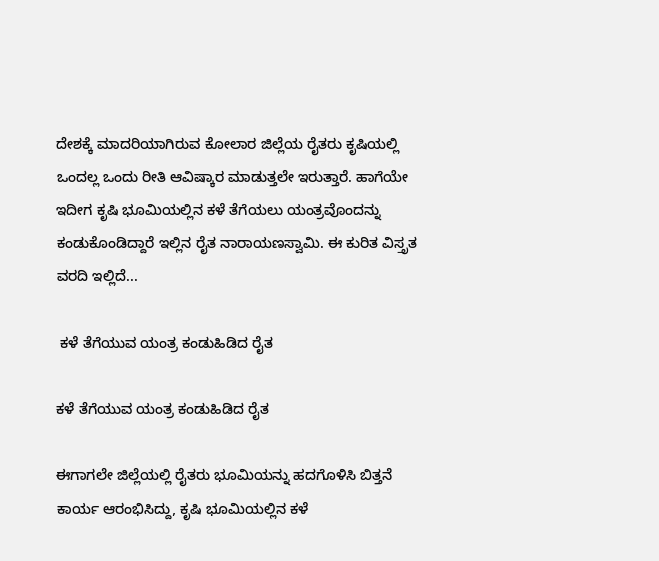ದೇಶಕ್ಕೆ ಮಾದರಿಯಾಗಿರುವ ಕೋಲಾರ ಜಿಲ್ಲೆಯ ರೈತರು ಕೃಷಿಯಲ್ಲಿ ಒಂದಲ್ಲ ಒಂದು ರೀತಿ ಆವಿಷ್ಕಾರ ಮಾಡುತ್ತಲೇ ಇರುತ್ತಾರೆ. ಹಾಗೆಯೇ ಇದೀಗ ಕೃಷಿ ಭೂಮಿಯಲ್ಲಿನ ಕಳೆ ತೆಗೆಯಲು ಯಂತ್ರವೊಂದನ್ನು ಕಂಡುಕೊಂಡಿದ್ದಾರೆ ಇಲ್ಲಿನ ರೈತ ನಾರಾಯಣಸ್ವಾಮಿ. ಈ ಕುರಿತ ವಿಸ್ತೃತ ವರದಿ ಇಲ್ಲಿದೆ...

 ಕಳೆ ತೆಗೆಯುವ ಯಂತ್ರ ಕಂಡುಹಿಡಿದ ರೈತ

ಕಳೆ ತೆಗೆಯುವ ಯಂತ್ರ ಕಂಡುಹಿಡಿದ ರೈತ

ಈಗಾಗಲೇ ಜಿಲ್ಲೆಯಲ್ಲಿ ರೈತರು ಭೂಮಿಯನ್ನು ಹದಗೊಳಿಸಿ ಬಿತ್ತನೆ ಕಾರ್ಯ ಆರಂಭಿಸಿದ್ದು, ಕೃಷಿ ಭೂಮಿಯಲ್ಲಿನ ಕಳೆ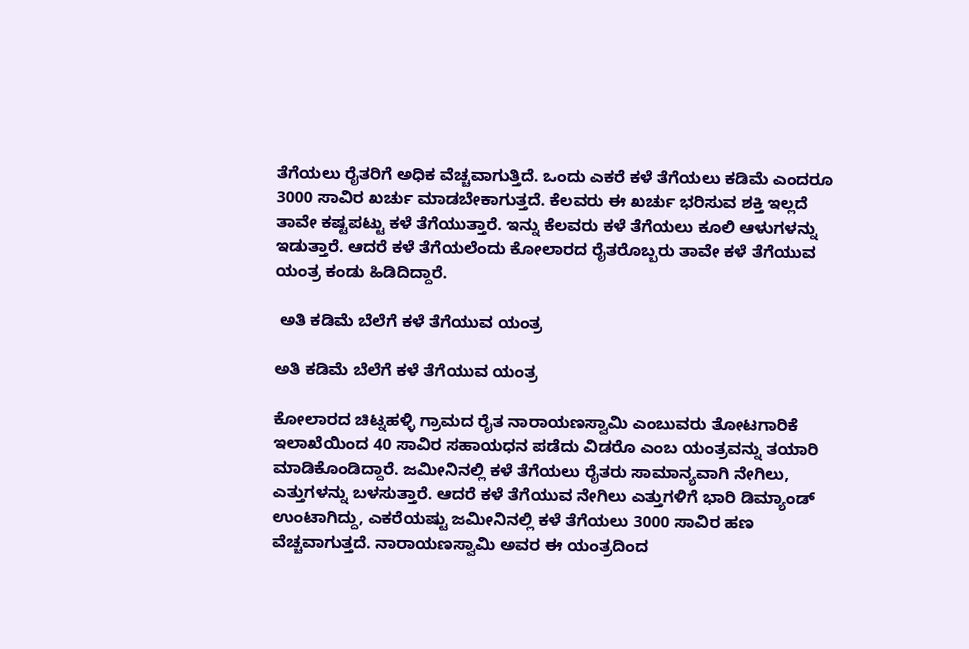ತೆಗೆಯಲು ರೈತರಿಗೆ ಅಧಿಕ ವೆಚ್ಚವಾಗುತ್ತಿದೆ. ಒಂದು ಎಕರೆ ಕಳೆ ತೆಗೆಯಲು ಕಡಿಮೆ ಎಂದರೂ 3000 ಸಾವಿರ ಖರ್ಚು ಮಾಡಬೇಕಾಗುತ್ತದೆ. ಕೆಲವರು ಈ ಖರ್ಚು ಭರಿಸುವ ಶಕ್ತಿ ಇಲ್ಲದೆ ತಾವೇ ಕಷ್ಟಪಟ್ಟು ಕಳೆ ತೆಗೆಯುತ್ತಾರೆ. ಇನ್ನು ಕೆಲವರು ಕಳೆ ತೆಗೆಯಲು ಕೂಲಿ ಆಳುಗಳನ್ನು ಇಡುತ್ತಾರೆ. ಆದರೆ ಕಳೆ ತೆಗೆಯಲೆಂದು ಕೋಲಾರದ ರೈತರೊಬ್ಬರು ತಾವೇ ಕಳೆ ತೆಗೆಯುವ ಯಂತ್ರ ಕಂಡು ಹಿಡಿದಿದ್ದಾರೆ.

 ಅತಿ ಕಡಿಮೆ ಬೆಲೆಗೆ ಕಳೆ ತೆಗೆಯುವ ಯಂತ್ರ

ಅತಿ ಕಡಿಮೆ ಬೆಲೆಗೆ ಕಳೆ ತೆಗೆಯುವ ಯಂತ್ರ

ಕೋಲಾರದ ಚಿಟ್ನಹಳ್ಳಿ ಗ್ರಾಮದ ರೈತ ನಾರಾಯಣಸ್ವಾಮಿ ಎಂಬುವರು ತೋಟಗಾರಿಕೆ ಇಲಾಖೆಯಿಂದ 40 ಸಾವಿರ ಸಹಾಯಧನ ಪಡೆದು ವಿಡರೊ ಎಂಬ ಯಂತ್ರವನ್ನು ತಯಾರಿ ಮಾಡಿಕೊಂಡಿದ್ದಾರೆ. ಜಮೀನಿನಲ್ಲಿ ಕಳೆ ತೆಗೆಯಲು ರೈತರು ಸಾಮಾನ್ಯವಾಗಿ ನೇಗಿಲು, ಎತ್ತುಗಳನ್ನು ಬಳಸುತ್ತಾರೆ. ಆದರೆ ಕಳೆ ತೆಗೆಯುವ ನೇಗಿಲು ಎತ್ತುಗಳಿಗೆ ಭಾರಿ ಡಿಮ್ಯಾಂಡ್ ಉಂಟಾಗಿದ್ದು, ಎಕರೆಯಷ್ಟು ಜಮೀನಿನಲ್ಲಿ ಕಳೆ ತೆಗೆಯಲು 3000 ಸಾವಿರ ಹಣ ವೆಚ್ಚವಾಗುತ್ತದೆ. ನಾರಾಯಣಸ್ವಾಮಿ ಅವರ ಈ ಯಂತ್ರದಿಂದ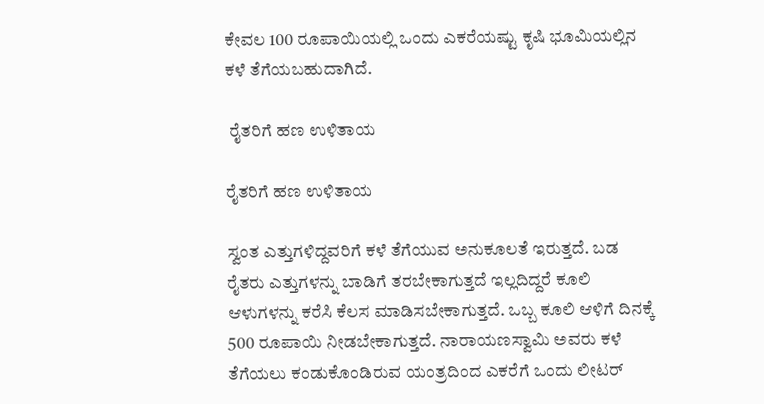ಕೇವಲ 100 ರೂಪಾಯಿಯಲ್ಲಿ ಒಂದು ಎಕರೆಯಷ್ಟು ಕೃಷಿ ಭೂಮಿಯಲ್ಲಿನ ಕಳೆ ತೆಗೆಯಬಹುದಾಗಿದೆ.

 ರೈತರಿಗೆ ಹಣ ಉಳಿತಾಯ

ರೈತರಿಗೆ ಹಣ ಉಳಿತಾಯ

ಸ್ವಂತ ಎತ್ತುಗಳಿದ್ದವರಿಗೆ ಕಳೆ ತೆಗೆಯುವ ಅನುಕೂಲತೆ ಇರುತ್ತದೆ. ಬಡ ರೈತರು ಎತ್ತುಗಳನ್ನು ಬಾಡಿಗೆ ತರಬೇಕಾಗುತ್ತದೆ ಇಲ್ಲದಿದ್ದರೆ ಕೂಲಿ ಆಳುಗಳನ್ನು ಕರೆಸಿ ಕೆಲಸ ಮಾಡಿಸಬೇಕಾಗುತ್ತದೆ. ಒಬ್ಬ ಕೂಲಿ ಆಳಿಗೆ ದಿನಕ್ಕೆ 500 ರೂಪಾಯಿ ನೀಡಬೇಕಾಗುತ್ತದೆ. ನಾರಾಯಣಸ್ವಾಮಿ ಅವರು ಕಳೆ ತೆಗೆಯಲು ಕಂಡುಕೊಂಡಿರುವ ಯಂತ್ರದಿಂದ ಎಕರೆಗೆ ಒಂದು ಲೀಟರ್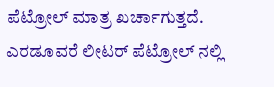ಪೆಟ್ರೋಲ್ ಮಾತ್ರ ಖರ್ಚಾಗುತ್ತದೆ. ಎರಡೂವರೆ ಲೀಟರ್‌ ಪೆಟ್ರೋಲ್ ನಲ್ಲಿ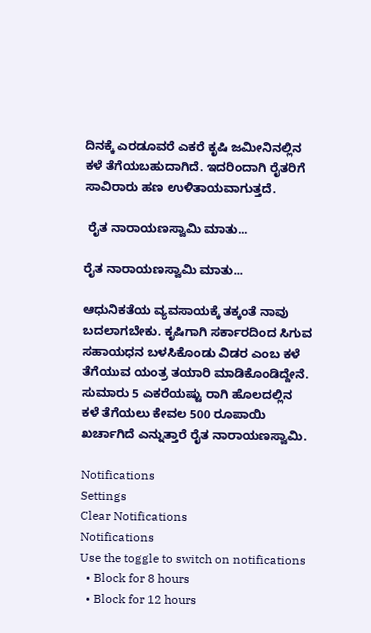ದಿನಕ್ಕೆ ಎರಡೂವರೆ ಎಕರೆ ಕೃಷಿ ಜಮೀನಿನಲ್ಲಿನ ಕಳೆ ತೆಗೆಯಬಹುದಾಗಿದೆ. ಇದರಿಂದಾಗಿ ರೈತರಿಗೆ ಸಾವಿರಾರು ಹಣ ಉಳಿತಾಯವಾಗುತ್ತದೆ.

 ರೈತ ನಾರಾಯಣಸ್ವಾಮಿ ಮಾತು...

ರೈತ ನಾರಾಯಣಸ್ವಾಮಿ ಮಾತು...

ಆಧುನಿಕತೆಯ ವ್ಯವಸಾಯಕ್ಕೆ ತಕ್ಕಂತೆ ನಾವು ಬದಲಾಗಬೇಕು. ಕೃಷಿಗಾಗಿ ಸರ್ಕಾರದಿಂದ ಸಿಗುವ ಸಹಾಯಧನ ಬಳಸಿಕೊಂಡು ವಿಡರ ಎಂಬ ಕಳೆ ತೆಗೆಯುವ ಯಂತ್ರ ತಯಾರಿ ಮಾಡಿಕೊಂಡಿದ್ದೇನೆ. ಸುಮಾರು 5 ಎಕರೆಯಷ್ಟು ರಾಗಿ ಹೊಲದಲ್ಲಿನ ಕಳೆ ತೆಗೆಯಲು ಕೇವಲ 500 ರೂಪಾಯಿ ಖರ್ಚಾಗಿದೆ ಎನ್ನುತ್ತಾರೆ ರೈತ ನಾರಾಯಣಸ್ವಾಮಿ.

Notifications
Settings
Clear Notifications
Notifications
Use the toggle to switch on notifications
  • Block for 8 hours
  • Block for 12 hours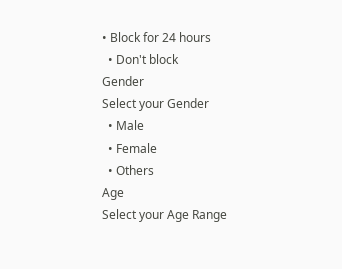• Block for 24 hours
  • Don't block
Gender
Select your Gender
  • Male
  • Female
  • Others
Age
Select your Age Range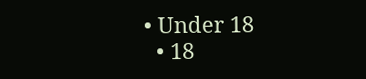• Under 18
  • 18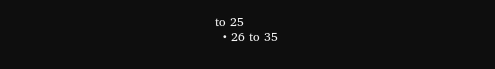to 25
  • 26 to 35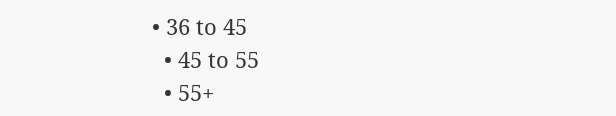• 36 to 45
  • 45 to 55
  • 55+